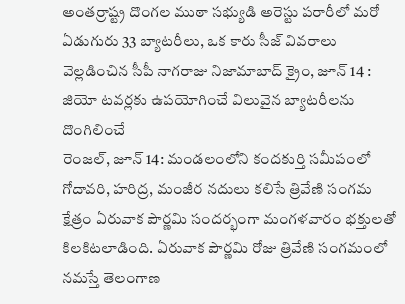అంతర్రాష్ట్ర దొంగల ముఠా సభ్యుడి అరెస్టు పరారీలో మరో ఏడుగురు 33 బ్యాటరీలు, ఒక కారు సీజ్ వివరాలు వెల్లడించిన సీపీ నాగరాజు నిజామాబాద్ క్రైం, జూన్ 14 : జియో టవర్లకు ఉపయోగించే విలువైన బ్యాటరీలను దొంగిలించే
రెంజల్, జూన్ 14: మండలంలోని కందకుర్తి సమీపంలో గోదావరి, హరిద్ర, మంజీర నదులు కలిసే త్రివేణి సంగమ క్షేత్రం ఏరువాక పౌర్ణమి సందర్భంగా మంగళవారం భక్తులతో కిలకిటలాడింది. ఏరువాక పౌర్ణమి రోజు త్రివేణి సంగమంలో
నమస్తే తెలంగాణ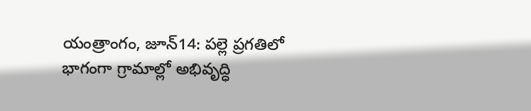యంత్రాంగం, జూన్14: పల్లె ప్రగతిలో భాగంగా గ్రామాల్లో అభివృద్ధి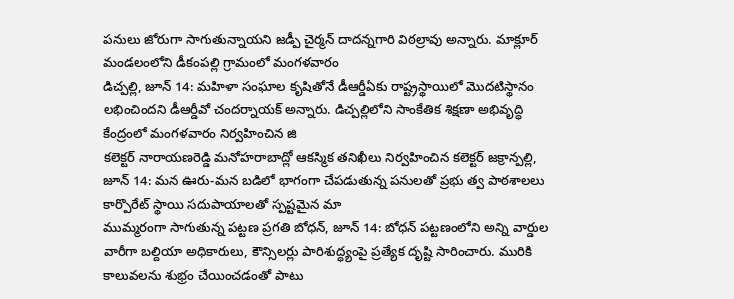పనులు జోరుగా సాగుతున్నాయని జడ్పీ చైర్మన్ దాదన్నగారి విఠల్రావు అన్నారు. మాక్లూర్ మండలంలోని డీకంపల్లి గ్రామంలో మంగళవారం
డిచ్పల్లి, జూన్ 14: మహిళా సంఘాల కృషితోనే డీఆర్డీఏకు రాష్ట్రస్థాయిలో మొదటిస్థానం లభించిందని డీఆర్డీవో చందర్నాయక్ అన్నారు. డిచ్పల్లిలోని సాంకేతిక శిక్షణా అభివృద్ధి కేంద్రంలో మంగళవారం నిర్వహించిన జి
కలెక్టర్ నారాయణరెడ్డి మనోహరాబాద్లో ఆకస్మిక తనిఖీలు నిర్వహించిన కలెక్టర్ జక్రాన్పల్లి, జూన్ 14: మన ఊరు-మన బడిలో భాగంగా చేపడుతున్న పనులతో ప్రభు త్వ పాఠశాలలు కార్పొరేట్ స్థాయి సదుపాయాలతో స్పష్టమైన మా
ముమ్మరంగా సాగుతున్న పట్టణ ప్రగతి బోధన్, జూన్ 14: బోధన్ పట్టణంలోని అన్ని వార్డుల వారీగా బల్దియా అధికారులు, కౌన్సిలర్లు పారిశుద్ధ్యంపై ప్రత్యేక దృష్టి సారించారు. మురికి కాలువలను శుభ్రం చేయించడంతో పాటు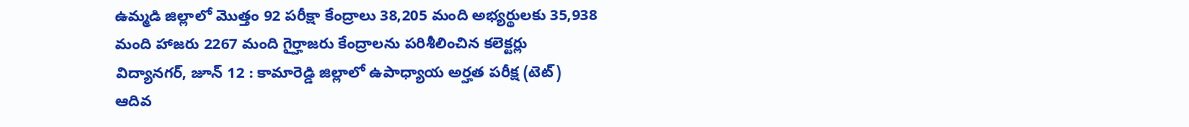ఉమ్మడి జిల్లాలో మొత్తం 92 పరీక్షా కేంద్రాలు 38,205 మంది అభ్యర్థులకు 35,938 మంది హాజరు 2267 మంది గైర్హాజరు కేంద్రాలను పరిశీలించిన కలెక్టర్లు విద్యానగర్, జూన్ 12 : కామారెడ్డి జిల్లాలో ఉపాధ్యాయ అర్హత పరీక్ష (టెట్) ఆదివ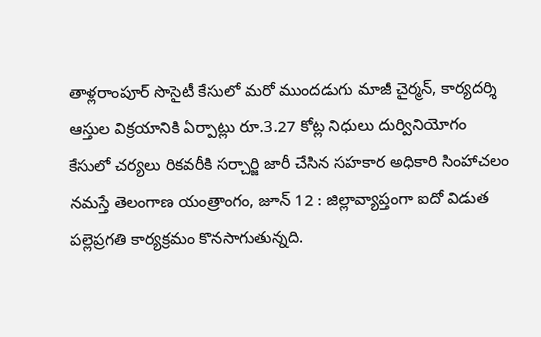తాళ్లరాంపూర్ సొసైటీ కేసులో మరో ముందడుగు మాజీ చైర్మన్, కార్యదర్శి ఆస్తుల విక్రయానికి ఏర్పాట్లు రూ.3.27 కోట్ల నిధులు దుర్వినియోగం కేసులో చర్యలు రికవరీకి సర్చార్జి జారీ చేసిన సహకార అధికారి సింహాచలం
నమస్తే తెలంగాణ యంత్రాంగం, జూన్ 12 : జిల్లావ్యాప్తంగా ఐదో విడుత పల్లెప్రగతి కార్యక్రమం కొనసాగుతున్నది.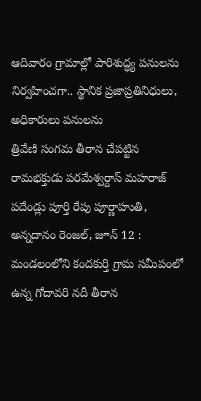ఆదివారం గ్రామాల్లో పారిశుద్ధ్య పనులను నిర్వహించగా.. స్థానిక ప్రజాప్రతినిధులు, అధికారులు పనులను
త్రివేణి సంగమ తీరాన చేపట్టిన రామభక్తుడు పరమేశ్వర్దాస్ మహరాజ్ పదేండ్లు పూర్తి రేపు పూర్ణాహుతి, అన్నదానం రెంజల్, జూన్ 12 : మండలంలోని కందకుర్తి గ్రామ సమీపంలో ఉన్న గోదావరి నదీ తీరాన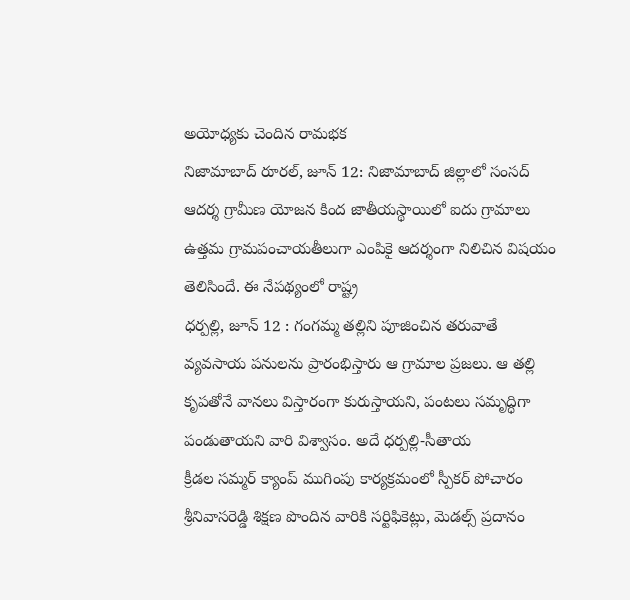అయోధ్యకు చెందిన రామభక
నిజామాబాద్ రూరల్, జూన్ 12: నిజామాబాద్ జిల్లాలో సంసద్ ఆదర్శ గ్రామీణ యోజన కింద జాతీయస్థాయిలో ఐదు గ్రామాలు ఉత్తమ గ్రామపంచాయతీలుగా ఎంపికై ఆదర్శంగా నిలిచిన విషయం తెలిసిందే. ఈ నేపథ్యంలో రాష్ట్ర
ధర్పల్లి, జూన్ 12 : గంగమ్మ తల్లిని పూజించిన తరువాతే వ్యవసాయ పనులను ప్రారంభిస్తారు ఆ గ్రామాల ప్రజలు. ఆ తల్లి కృపతోనే వానలు విస్తారంగా కురుస్తాయని, పంటలు సమృద్ధిగా పండుతాయని వారి విశ్వాసం. అదే ధర్పల్లి-సీతాయ
క్రీడల సమ్మర్ క్యాంప్ ముగింపు కార్యక్రమంలో స్పీకర్ పోచారం శ్రీనివాసరెడ్డి శిక్షణ పొందిన వారికి సర్టిఫికెట్లు, మెడల్స్ ప్రదానం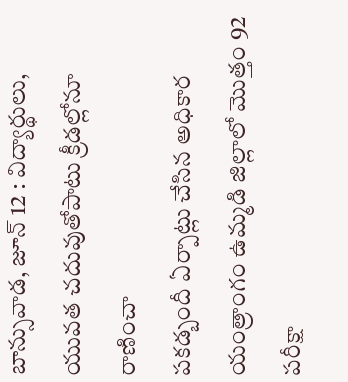బాన్సువాడ, జూన్ 12 : విద్యార్థులు, యువత చదువుతోపాటు క్రీడల్లోనూ రాణించా
పకడ్బందీ ఏర్పాట్లు చేసిన అధికార యంత్రాంగం ఉమ్మడి జిల్లాలో మొత్తం 92 పరీక్షా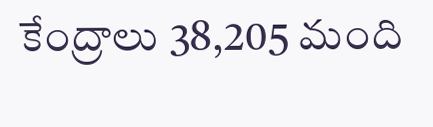కేంద్రాలు 38,205 మంది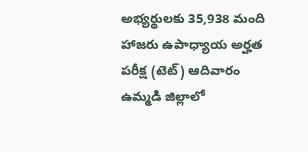అభ్యర్థులకు 35,938 మంది హాజరు ఉపాధ్యాయ అర్హత పరీక్ష (టెట్) ఆదివారం ఉమ్మడి జిల్లాలో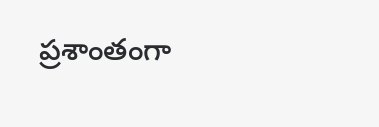ప్రశాంతంగా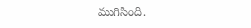ముగిసింది.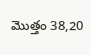మొత్తం 38,20